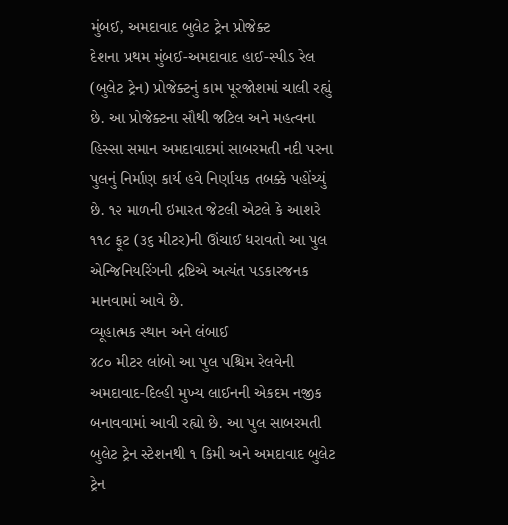મુંબઈ, અમદાવાદ બુલેટ ટ્રેન પ્રોજેક્ટ
દેશના પ્રથમ મુંબઈ-અમદાવાદ હાઈ-સ્પીડ રેલ (બુલેટ ટ્રેન) પ્રોજેક્ટનું કામ પૂરજોશમાં ચાલી રહ્યું છે. આ પ્રોજેક્ટના સૌથી જટિલ અને મહત્વના હિસ્સા સમાન અમદાવાદમાં સાબરમતી નદી પરના પુલનું નિર્માણ કાર્ય હવે નિર્ણાયક તબક્કે પહોંચ્યું છે. ૧૨ માળની ઇમારત જેટલી એટલે કે આશરે ૧૧૮ ફૂટ (૩૬ મીટર)ની ઊંચાઈ ધરાવતો આ પુલ એન્જિનિયરિંગની દ્રષ્ટિએ અત્યંત પડકારજનક માનવામાં આવે છે.
વ્યૂહાત્મક સ્થાન અને લંબાઈ
૪૮૦ મીટર લાંબો આ પુલ પશ્ચિમ રેલવેની અમદાવાદ-દિલ્હી મુખ્ય લાઈનની એકદમ નજીક બનાવવામાં આવી રહ્યો છે. આ પુલ સાબરમતી બુલેટ ટ્રેન સ્ટેશનથી ૧ કિમી અને અમદાવાદ બુલેટ ટ્રેન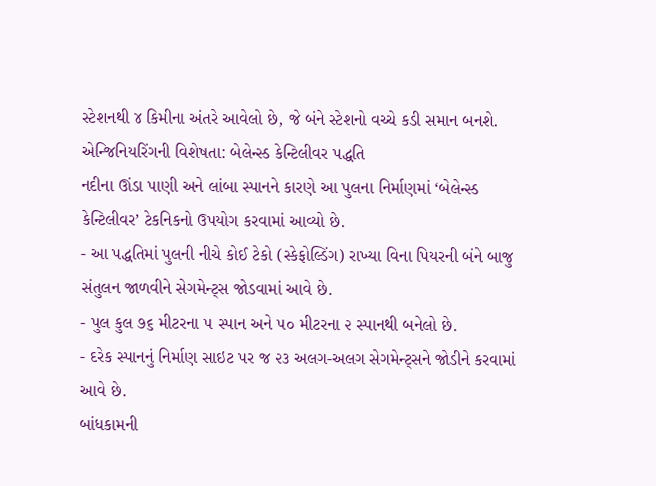સ્ટેશનથી ૪ કિમીના અંતરે આવેલો છે, જે બંને સ્ટેશનો વચ્ચે કડી સમાન બનશે.
એન્જિનિયરિંગની વિશેષતા: બેલેન્સ્ડ કેન્ટિલીવર પદ્ધતિ
નદીના ઊંડા પાણી અને લાંબા સ્પાનને કારણે આ પુલના નિર્માણમાં ‘બેલેન્સ્ડ કેન્ટિલીવર’ ટેકનિકનો ઉપયોગ કરવામાં આવ્યો છે.
- આ પદ્ધતિમાં પુલની નીચે કોઈ ટેકો (સ્કેફોલ્ડિંગ) રાખ્યા વિના પિયરની બંને બાજુ સંતુલન જાળવીને સેગમેન્ટ્સ જોડવામાં આવે છે.
- પુલ કુલ ૭૬ મીટરના ૫ સ્પાન અને ૫૦ મીટરના ૨ સ્પાનથી બનેલો છે.
- દરેક સ્પાનનું નિર્માણ સાઇટ પર જ ૨૩ અલગ-અલગ સેગમેન્ટ્સને જોડીને કરવામાં આવે છે.
બાંધકામની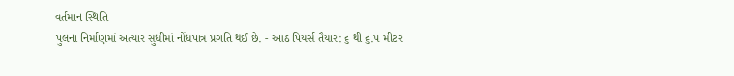વર્તમાન સ્થિતિ
પુલના નિર્માણમાં અત્યાર સુધીમાં નોંધપાત્ર પ્રગતિ થઈ છે. - આઠ પિયર્સ તૈયાર: ૬ થી ૬.૫ મીટર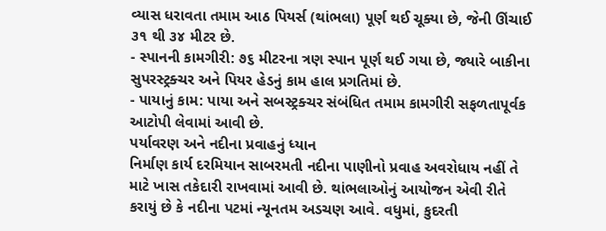વ્યાસ ધરાવતા તમામ આઠ પિયર્સ (થાંભલા) પૂર્ણ થઈ ચૂક્યા છે, જેની ઊંચાઈ ૩૧ થી ૩૪ મીટર છે.
- સ્પાનની કામગીરી: ૭૬ મીટરના ત્રણ સ્પાન પૂર્ણ થઈ ગયા છે, જ્યારે બાકીના સુપરસ્ટ્રક્ચર અને પિયર હેડનું કામ હાલ પ્રગતિમાં છે.
- પાયાનું કામ: પાયા અને સબસ્ટ્રક્ચર સંબંધિત તમામ કામગીરી સફળતાપૂર્વક આટોપી લેવામાં આવી છે.
પર્યાવરણ અને નદીના પ્રવાહનું ધ્યાન
નિર્માણ કાર્ય દરમિયાન સાબરમતી નદીના પાણીનો પ્રવાહ અવરોધાય નહીં તે માટે ખાસ તકેદારી રાખવામાં આવી છે. થાંભલાઓનું આયોજન એવી રીતે કરાયું છે કે નદીના પટમાં ન્યૂનતમ અડચણ આવે. વધુમાં, કુદરતી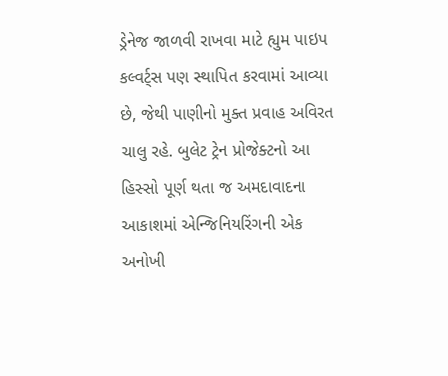ડ્રેનેજ જાળવી રાખવા માટે હ્યુમ પાઇપ કલ્વર્ટ્સ પણ સ્થાપિત કરવામાં આવ્યા છે, જેથી પાણીનો મુક્ત પ્રવાહ અવિરત ચાલુ રહે. બુલેટ ટ્રેન પ્રોજેક્ટનો આ હિસ્સો પૂર્ણ થતા જ અમદાવાદના આકાશમાં એન્જિનિયરિંગની એક અનોખી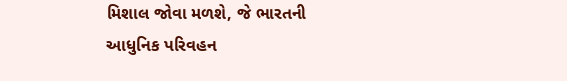મિશાલ જોવા મળશે, જે ભારતની આધુનિક પરિવહન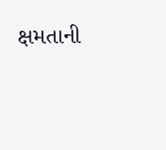ક્ષમતાની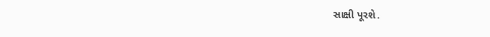સાક્ષી પૂરશે.